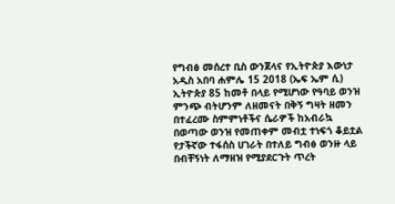የግብፅ መሰረተ ቢስ ውንጀላና የኢትዮጵያ እውነታ
አዲስ አበባ ሐምሌ 15 2018 (ኤፍ ኤም ሲ) ኢትዮጵያ 85 ከመቶ በላይ የሚሆነው የዓባይ ወንዝ ምንጭ ብትሆንም ለዘመናት በቅኝ ግዛት ዘመን በተፈረሙ ስምምነቶችና ሴራዎች ከአብራኳ በወጣው ወንዝ የመጠቀም መብቷ ተነፍጎ ቆይቷል የታችኛው ተፋሰስ ሀገራት በተለይ ግብፅ ወንዙ ላይ በብቸኝነት ለማዘዝ የሚያደርጉት ጥረት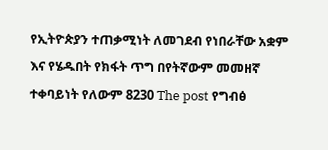የኢትዮጵያን ተጠቃሚነት ለመገደብ የነበራቸው አቋም እና የሄዱበት የክፋት ጥግ በየትኛውም መመዘኛ ተቀባይነት የለውም 8230 The post የግብፅ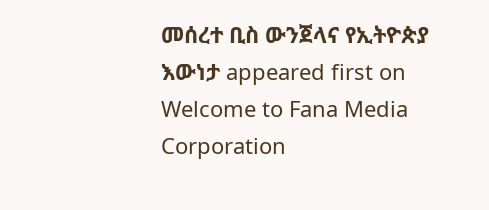መሰረተ ቢስ ውንጀላና የኢትዮጵያ እውነታ appeared first on Welcome to Fana Media Corporation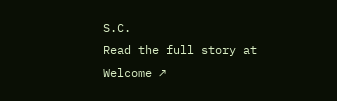S.C.
Read the full story at Welcome ↗